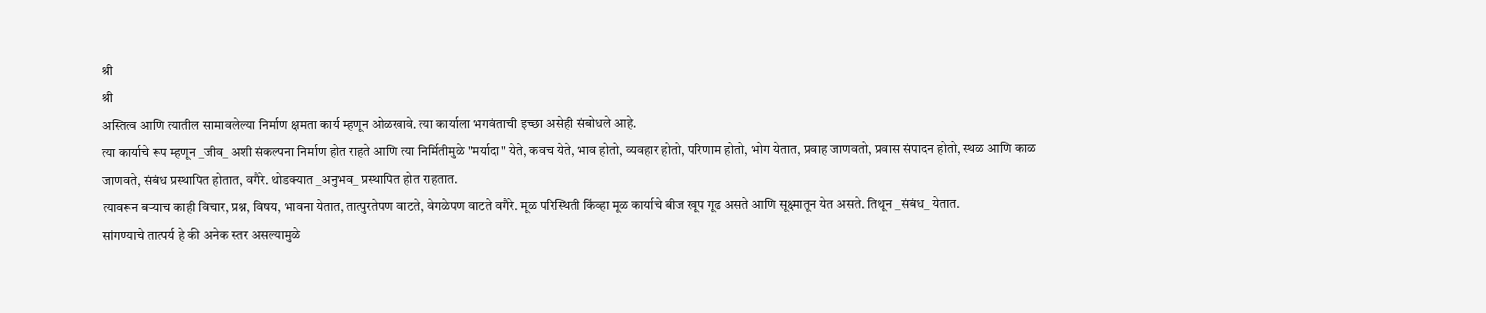श्री
श्री
अस्तित्व आणि त्यातील सामावलेल्या निर्माण क्षमता कार्य म्हणून ओळखावे. त्या कार्याला भगवंताची इच्छा असेही संबोधले आहे.
त्या कार्याचे रूप म्हणून _जीव_ अशी संकल्पना निर्माण होत राहते आणि त्या निर्मितीमुळे "मर्यादा" येते, कवच येते, भाव होतो, व्यवहार होतो, परिणाम होतो, भोग येतात, प्रवाह जाणवतो, प्रवास संपादन होतो, स्थळ आणि काळ जाणवते, संबंध प्रस्थापित होतात, वगैरे. थोडक्यात _अनुभव_ प्रस्थापित होत राहतात.
त्यावरून बऱ्याच काही विचार, प्रश्न, विषय, भावना येतात, तात्पुरतेपण वाटते, वेगळेपण वाटते वगैरे. मूळ परिस्थिती किंव्हा मूळ कार्याचे बीज खूप गूढ असते आणि सूक्ष्मातून येत असते. तिथून _संबंध_ येतात.
सांगण्याचे तात्पर्य हे की अनेक स्तर असल्यामुळे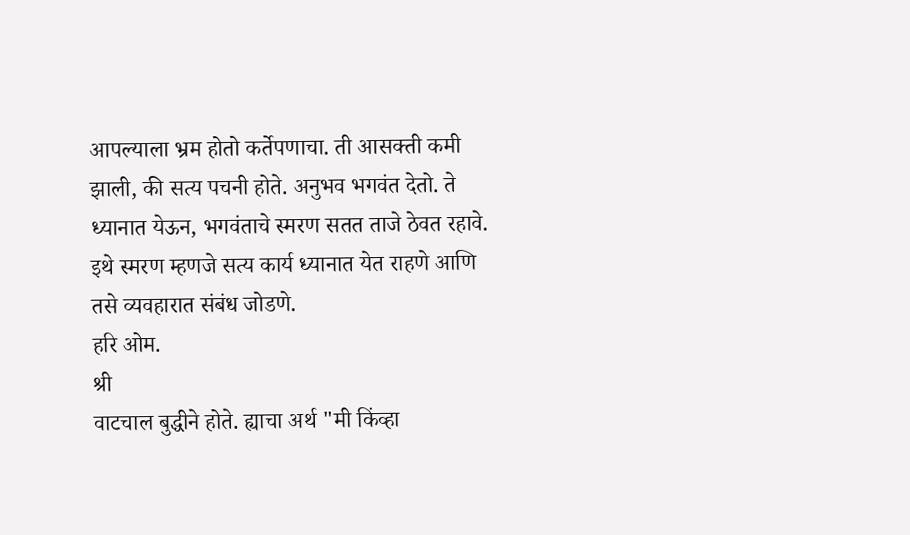आपल्याला भ्रम होतो कर्तेपणाचा. ती आसक्ती कमी झाली, की सत्य पचनी होते. अनुभव भगवंत देतो. ते ध्यानात येऊन, भगवंताचे स्मरण सतत ताजे ठेवत रहावे. इथे स्मरण म्हणजे सत्य कार्य ध्यानात येत राहणे आणि तसे व्यवहारात संबंध जोडणे.
हरि ओम.
श्री
वाटचाल बुद्धीने होते. ह्याचा अर्थ "मी किंव्हा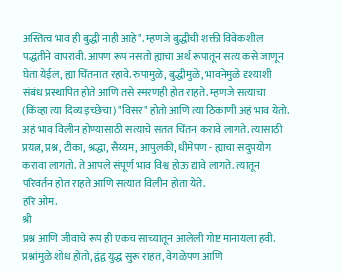अस्तित्व भाव ही बुद्धी नाही आहे". म्हणजे बुद्धीची शक्ती विवेकशील पद्धतीने वापरावी. आपण रूप नसतो ह्याचा अर्थ रूपातून सत्य कसे जाणून घेता येईल, ह्या चिंतनात रहावे. रुपामुळे, बुद्धीमुळे, भावनेमुळे दृश्याशी संबंध प्रस्थापित होते आणि तसे स्मरणही होत राहते. म्हणजे सत्याचा (किंव्हा त्या दिव्य इच्छेचा) "विसर" होतो आणि त्या ठिकाणी अहं भाव येतो.
अहं भाव विलीन होण्यासाठी सत्याचे सतत चिंतन करावे लागते. त्यासाठी प्रयत्न, प्रश्न, टीका, श्रद्धा, सैय्यम, आपुलकी, धीमेपण - ह्याचा सदुपयोग करावा लागतो. ते आपले संपूर्ण भाव विश्व होऊ द्यावे लागते. त्यातून परिवर्तन होत राहते आणि सत्यात विलीन होता येते.
हरि ओम.
श्री
प्रश्न आणि जीवाचे रूप ही एकच साच्यातून आलेली गोष्ट मानायला हवी. प्रश्नांमुळे शोध होतो, द्वंद्व युद्ध सुरू राहत, वेगळेपण आणि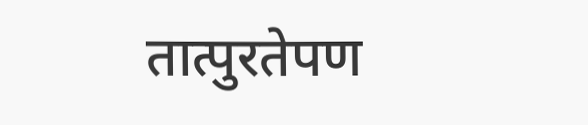तात्पुरतेपण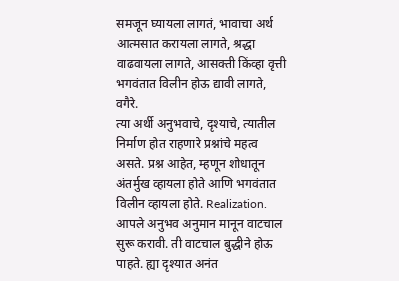समजून घ्यायला लागतं, भावाचा अर्थ आत्मसात करायला लागते, श्रद्धा वाढवायला लागते, आसक्ती किंव्हा वृत्ती भगवंतात विलीन होऊ द्यावी लागते, वगैरे.
त्या अर्थी अनुभवाचे, दृश्याचे, त्यातील निर्माण होत राहणारे प्रश्नांचे महत्व असते. प्रश्न आहेत, म्हणून शोधातून अंतर्मुख व्हायला होते आणि भगवंतात विलीन व्हायला होते. Realization.
आपले अनुभव अनुमान मानून वाटचाल सुरू करावी. ती वाटचाल बुद्धीने होऊ पाहते. ह्या दृश्यात अनंत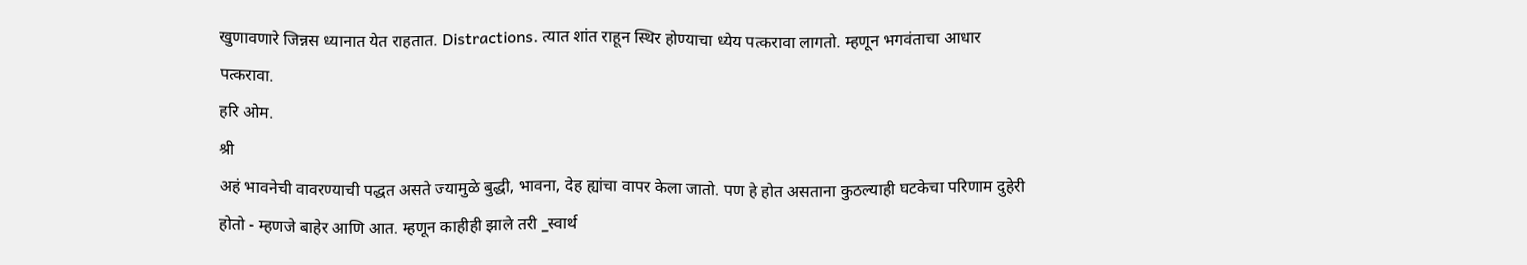खुणावणारे जिन्नस ध्यानात येत राहतात. Distractions. त्यात शांत राहून स्थिर होण्याचा ध्येय पत्करावा लागतो. म्हणून भगवंताचा आधार पत्करावा.
हरि ओम.
श्री
अहं भावनेची वावरण्याची पद्धत असते ज्यामुळे बुद्धी, भावना, देह ह्यांचा वापर केला जातो. पण हे होत असताना कुठल्याही घटकेचा परिणाम दुहेरी होतो - म्हणजे बाहेर आणि आत. म्हणून काहीही झाले तरी _स्वार्थ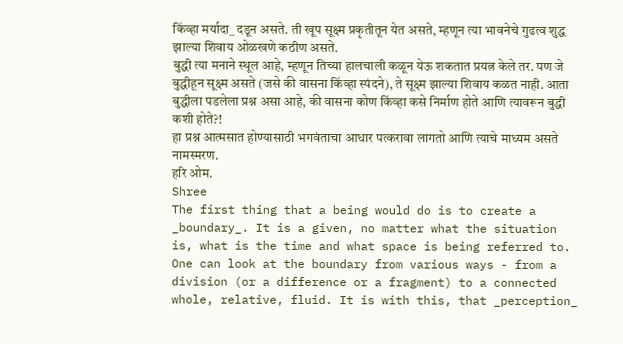किंव्हा मर्यादा_ दडून असते. ती खूप सूक्ष्म प्रकृतीतून येत असते, म्हणून त्या भावनेचे गुढत्व शुद्ध झाल्या शिवाय ओळखणे कठीण असते.
बुद्धी त्या मनाने स्थूल आहे, म्हणून तिच्या हालचाली कळून येऊ शकतात प्रयत्न केले तर. पण जे बुद्धीहून सूक्ष्म असते (जसे की वासना किंव्हा स्पंदने), ते सूक्ष्म झाल्या शिवाय कळत नाही. आता बुद्धीला पडलेला प्रश्न असा आहे, की वासना कोण किंव्हा कसे निर्माण होते आणि त्यावरून बुद्धी कशी होते?!
हा प्रश्न आत्मसात होण्यासाठी भगवंताचा आधार पत्करावा लागतो आणि त्याचे माध्यम असते नामस्मरण.
हरि ओम.
Shree
The first thing that a being would do is to create a _boundary_. It is a given, no matter what the situation is, what is the time and what space is being referred to.
One can look at the boundary from various ways - from a division (or a difference or a fragment) to a connected whole, relative, fluid. It is with this, that _perception_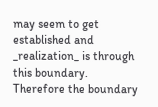may seem to get established and _realization_ is through this boundary.
Therefore the boundary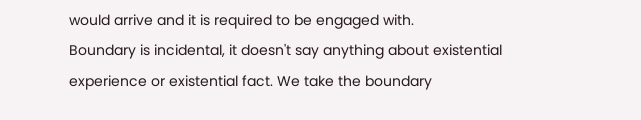would arrive and it is required to be engaged with.
Boundary is incidental, it doesn't say anything about existential experience or existential fact. We take the boundary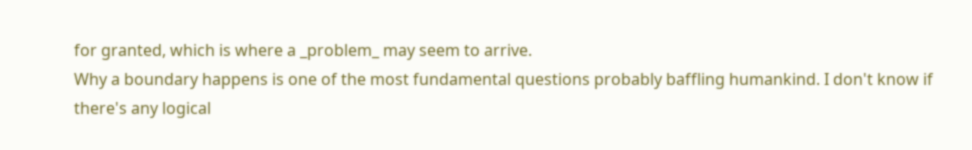for granted, which is where a _problem_ may seem to arrive.
Why a boundary happens is one of the most fundamental questions probably baffling humankind. I don't know if there's any logical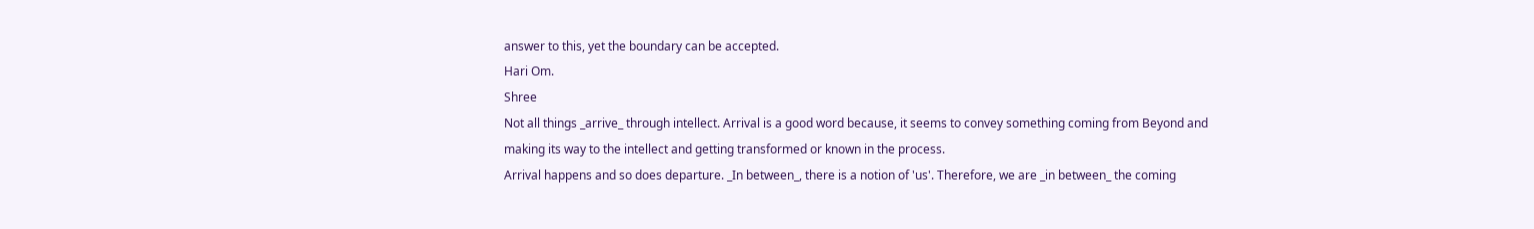answer to this, yet the boundary can be accepted.
Hari Om.
Shree
Not all things _arrive_ through intellect. Arrival is a good word because, it seems to convey something coming from Beyond and making its way to the intellect and getting transformed or known in the process.
Arrival happens and so does departure. _In between_, there is a notion of 'us'. Therefore, we are _in between_ the coming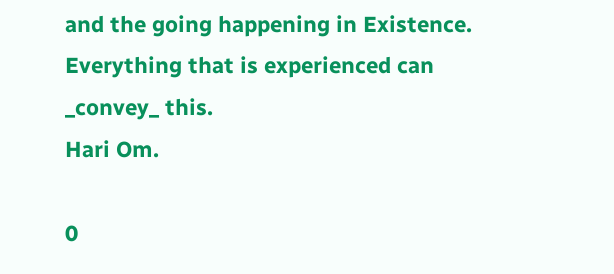and the going happening in Existence.
Everything that is experienced can _convey_ this.
Hari Om.

0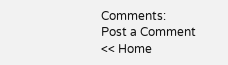Comments:
Post a Comment
<< Home